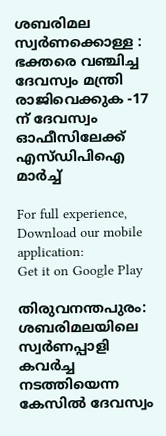ശബരിമല സ്വര്‍ണക്കൊള്ള : ഭക്തരെ വഞ്ചിച്ച ദേവസ്വം മന്ത്രി രാജിവെക്കുക -17 ന് ദേവസ്വം ഓഫീസിലേക്ക് എസ്ഡിപിഐ മാര്‍ച്ച്

For full experience, Download our mobile application:
Get it on Google Play

തിരുവനന്തപുരം: ശബരിമലയിലെ സ്വര്‍ണപ്പാളി കവര്‍ച്ച നടത്തിയെന്ന കേസില്‍ ദേവസ്വം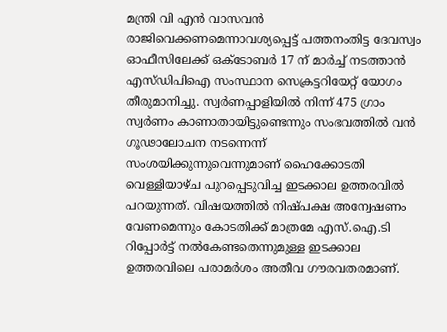മന്ത്രി വി എന്‍ വാസവന്‍ രാജിവെക്കണമെന്നാവശ്യപ്പെട്ട് പത്തനംതിട്ട ദേവസ്വം ഓഫീസിലേക്ക് ഒക്ടോബര്‍ 17 ന് മാര്‍ച്ച് നടത്താന്‍ എസ്ഡിപിഐ സംസ്ഥാന സെക്രട്ടറിയേറ്റ് യോഗം തീരുമാനിച്ചു. സ്വര്‍ണപ്പാളിയില്‍ നിന്ന് 475 ഗ്രാം സ്വര്‍ണം കാണാതായിട്ടുണ്ടെന്നും സംഭവത്തില്‍ വന്‍ ഗൂഢാലോചന നടന്നെന്ന് സംശയിക്കുന്നുവെന്നുമാണ് ഹൈക്കോടതി വെള്ളിയാഴ്ച പുറപ്പെടുവിച്ച ഇടക്കാല ഉത്തരവില്‍ പറയുന്നത്. വിഷയത്തില്‍ നിഷ്പക്ഷ അന്വേഷണം വേണമെന്നും കോടതിക്ക് മാത്രമേ എസ്.ഐ.ടി റിപ്പോര്‍ട്ട് നല്‍കേണ്ടതെന്നുമുള്ള ഇടക്കാല ഉത്തരവിലെ പരാമര്‍ശം അതീവ ഗൗരവതരമാണ്.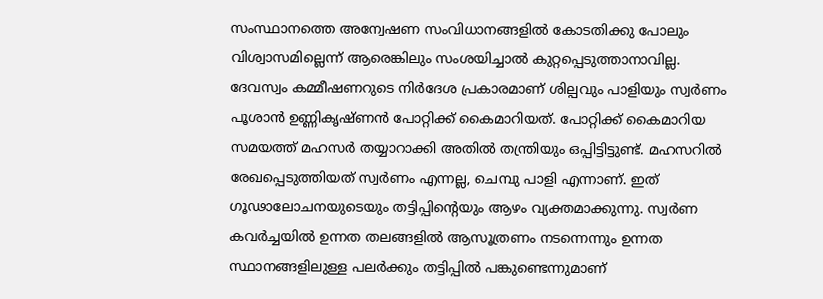സംസ്ഥാനത്തെ അന്വേഷണ സംവിധാനങ്ങളില്‍ കോടതിക്കു പോലും വിശ്വാസമില്ലെന്ന് ആരെങ്കിലും സംശയിച്ചാല്‍ കുറ്റപ്പെടുത്താനാവില്ല. ദേവസ്വം കമ്മീഷണറുടെ നിര്‍ദേശ പ്രകാരമാണ് ശില്പവും പാളിയും സ്വര്‍ണം പൂശാന്‍ ഉണ്ണികൃഷ്ണന്‍ പോറ്റിക്ക് കൈമാറിയത്. പോറ്റിക്ക് കൈമാറിയ സമയത്ത് മഹസര്‍ തയ്യാറാക്കി അതില്‍ തന്ത്രിയും ഒപ്പിട്ടിട്ടുണ്ട്. മഹസറില്‍ രേഖപ്പെടുത്തിയത് സ്വര്‍ണം എന്നല്ല, ചെമ്പു പാളി എന്നാണ്. ഇത് ഗൂഢാലോചനയുടെയും തട്ടിപ്പിന്റെയും ആഴം വ്യക്തമാക്കുന്നു. സ്വര്‍ണ കവര്‍ച്ചയില്‍ ഉന്നത തലങ്ങളില്‍ ആസൂത്രണം നടന്നെന്നും ഉന്നത സ്ഥാനങ്ങളിലുള്ള പലര്‍ക്കും തട്ടിപ്പില്‍ പങ്കുണ്ടെന്നുമാണ്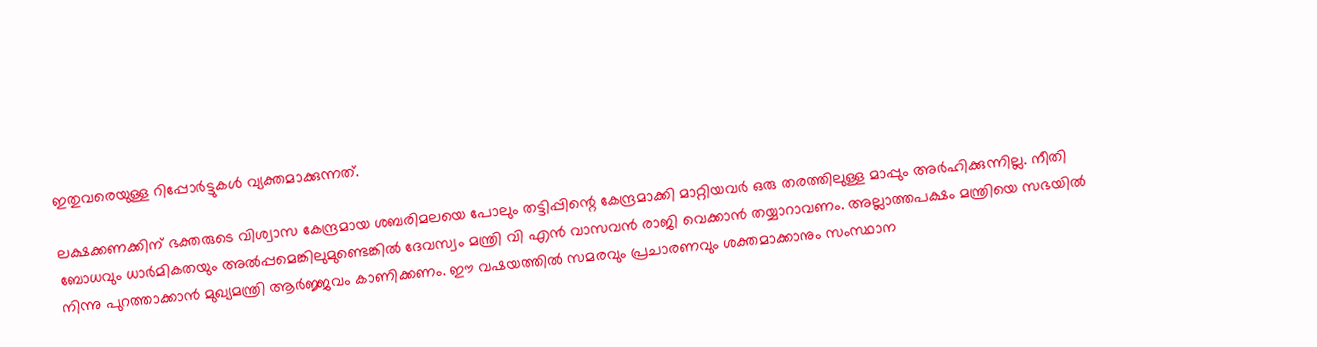ഇതുവരെയുള്ള റിപ്പോര്‍ട്ടുകള്‍ വ്യക്തമാക്കുന്നത്.

ലക്ഷക്കണക്കിന് ഭക്തരുടെ വിശ്വാസ കേന്ദ്രമായ ശബരിമലയെ പോലും തട്ടിപ്പിന്റെ കേന്ദ്രമാക്കി മാറ്റിയവര്‍ ഒരു തരത്തിലുള്ള മാപ്പും അര്‍ഹിക്കുന്നില്ല. നീതി ബോധവും ധാര്‍മികതയും അല്‍പ്പമെങ്കിലുമുണ്ടെങ്കില്‍ ദേവസ്വം മന്ത്രി വി എന്‍ വാസവന്‍ രാജി വെക്കാന്‍ തയ്യാറാവണം. അല്ലാത്തപക്ഷം മന്ത്രിയെ സഭയില്‍ നിന്നു പുറത്താക്കാന്‍ മുഖ്യമന്ത്രി ആര്‍ജ്ജവം കാണിക്കണം. ഈ വഷയത്തില്‍ സമരവും പ്രചാരണവും ശക്തമാക്കാനും സംസ്ഥാന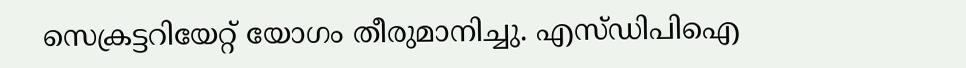സെക്രട്ടറിയേറ്റ് യോഗം തീരുമാനിച്ചു. എസ്ഡിപിഐ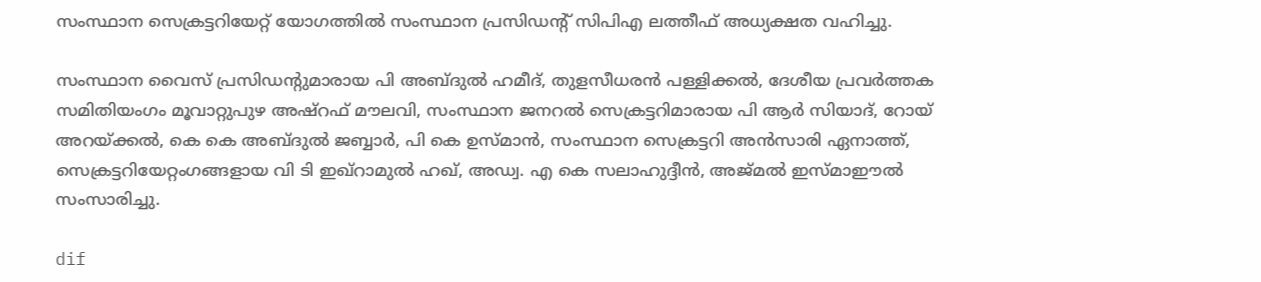സംസ്ഥാന സെക്രട്ടറിയേറ്റ് യോഗത്തില്‍ സംസ്ഥാന പ്രസിഡന്റ് സിപിഎ ലത്തീഫ് അധ്യക്ഷത വഹിച്ചു.

സംസ്ഥാന വൈസ് പ്രസിഡന്റുമാരായ പി അബ്ദുല്‍ ഹമീദ്, തുളസീധരന്‍ പള്ളിക്കല്‍, ദേശീയ പ്രവര്‍ത്തക സമിതിയംഗം മൂവാറ്റുപുഴ അഷ്‌റഫ് മൗലവി, സംസ്ഥാന ജനറല്‍ സെക്രട്ടറിമാരായ പി ആര്‍ സിയാദ്, റോയ് അറയ്ക്കല്‍, കെ കെ അബ്ദുല്‍ ജബ്ബാര്‍, പി കെ ഉസ്മാന്‍, സംസ്ഥാന സെക്രട്ടറി അന്‍സാരി ഏനാത്ത്, സെക്രട്ടറിയേറ്റംഗങ്ങളായ വി ടി ഇഖ്‌റാമുല്‍ ഹഖ്, അഡ്വ. എ കെ സലാഹുദ്ദീന്‍, അജ്മല്‍ ഇസ്മാഈല്‍ സംസാരിച്ചു.

dif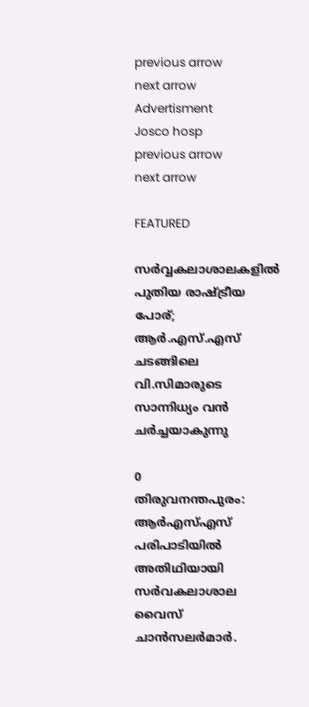previous arrow
next arrow
Advertisment
Josco hosp
previous arrow
next arrow

FEATURED

സർവ്വകലാശാലകളിൽ പുതിയ രാഷ്ട്രീയ പോര്; ആർ.എസ്.എസ് ചടങ്ങിലെ വി.സിമാരുടെ സാന്നിധ്യം വൻ ചർച്ചയാകുന്നു

0
തിരുവനന്തപുരം: ആർഎസ്എസ് പരിപാടിയിൽ അതിഥിയായി സർവകലാശാല വൈസ് ചാൻസലർമാർ.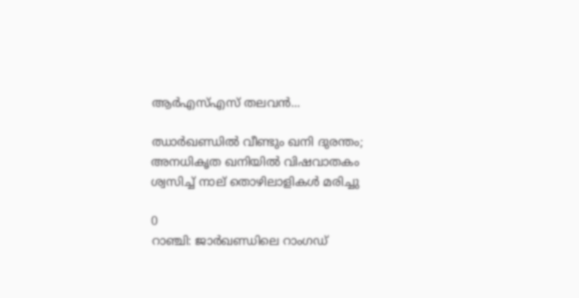ആർഎസ്എസ് തലവൻ...

ഝാർഖണ്ഡിൽ വീണ്ടും ഖനി ദുരന്തം; അനധികൃത ഖനിയിൽ വിഷവാതകം ശ്വസിച്ച് നാല് തൊഴിലാളികൾ മരിച്ചു

0
റാഞ്ചി: ജാര്‍ഖണ്ഡിലെ റാംഗഡ്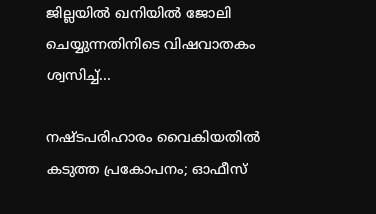ജില്ലയിൽ ഖനിയില്‍ ജോലി ചെയ്യുന്നതിനിടെ വിഷവാതകം ശ്വസിച്ച്...

നഷ്ടപരിഹാരം വൈകിയതിൽ കടുത്ത പ്രകോപനം; ഓഫീസ്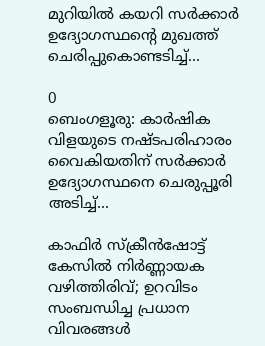മുറിയിൽ കയറി സർക്കാർ ഉദ്യോഗസ്ഥന്റെ മുഖത്ത് ചെരിപ്പുകൊണ്ടടിച്ച്...

0
ബെംഗളൂരു: കാർഷിക വിളയുടെ നഷ്ടപരിഹാരം വൈകിയതിന് സര്‍ക്കാര്‍ ഉദ്യോഗസ്ഥനെ ചെരുപ്പൂരി അടിച്ച്...

കാഫിർ സ്ക്രീൻഷോട്ട് കേസിൽ നിർണ്ണായക വഴിത്തിരിവ്; ഉറവിടം സംബന്ധിച്ച പ്രധാന വിവരങ്ങൾ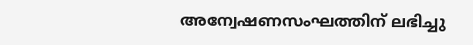അന്വേഷണസംഘത്തിന് ലഭിച്ചു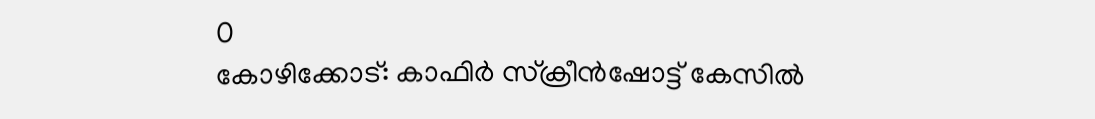0
കോഴിക്കോട്: കാഫിര്‍ സ്‌ക്രീന്‍ഷോട്ട് കേസില്‍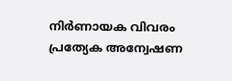നിര്‍ണായക വിവരം പ്രത്യേക അന്വേഷണ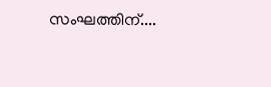സംഘത്തിന്....